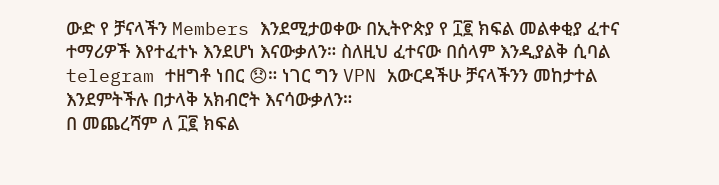ውድ የ ቻናላችን Members እንደሚታወቀው በኢትዮጵያ የ ፲፪ ክፍል መልቀቂያ ፈተና ተማሪዎች እየተፈተኑ እንደሆነ እናውቃለን። ስለዚህ ፈተናው በሰላም እንዲያልቅ ሲባል telegram ተዘግቶ ነበር 😞። ነገር ግን VPN አውርዳችሁ ቻናላችንን መከታተል እንደምትችሉ በታላቅ አክብሮት እናሳውቃለን።
በ መጨረሻም ለ ፲፪ ክፍል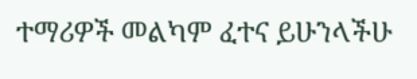ተማሪዎች መልካም ፈተና ይሁንላችሁ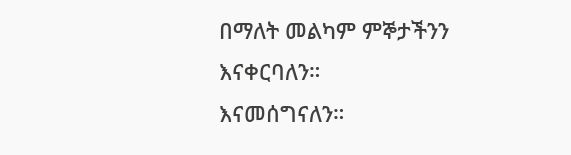በማለት መልካም ምኞታችንን እናቀርባለን።
እናመሰግናለን።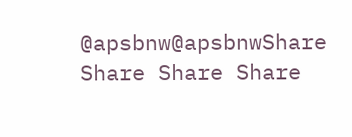@apsbnw@apsbnwShare Share Share Share